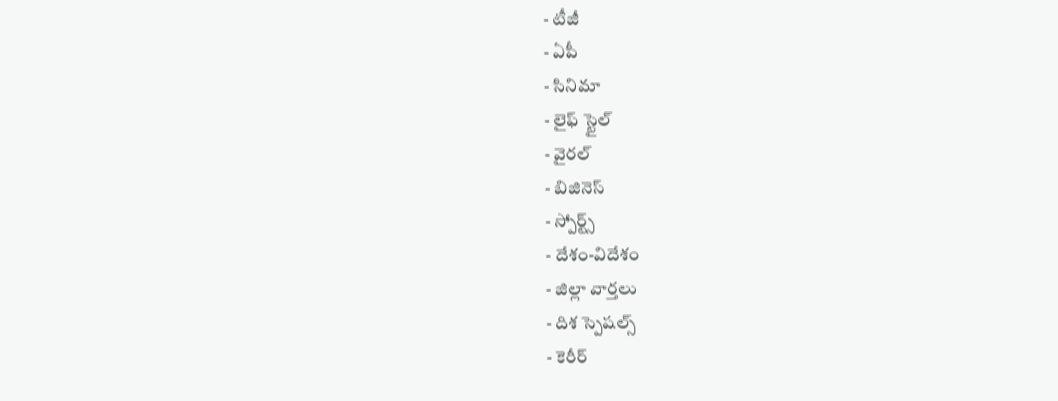- టీజీ
- ఏపీ
- సినిమా
- లైఫ్ స్టైల్
- వైరల్
- బిజినెస్
- స్పోర్ట్స్
- దేశం-విదేశం
- జిల్లా వార్తలు
- దిశ స్పెషల్స్
- కెరీర్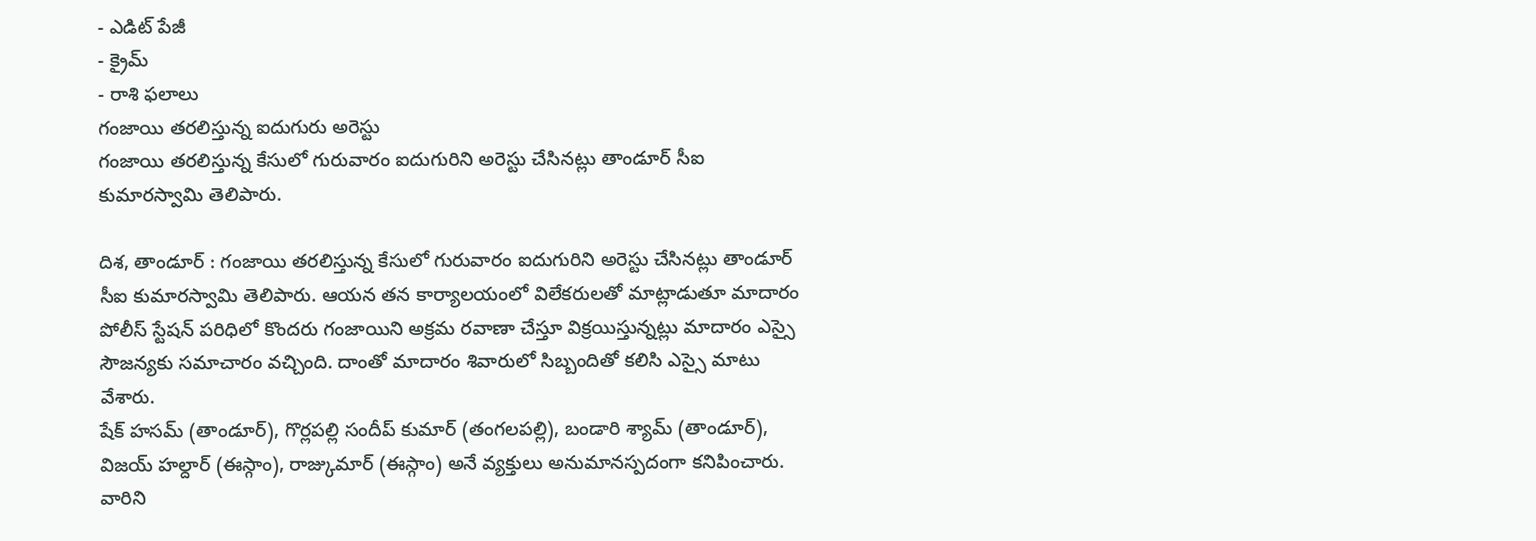- ఎడిట్ పేజీ
- క్రైమ్
- రాశి ఫలాలు
గంజాయి తరలిస్తున్న ఐదుగురు అరెస్టు
గంజాయి తరలిస్తున్న కేసులో గురువారం ఐదుగురిని అరెస్టు చేసినట్లు తాండూర్ సీఐ కుమారస్వామి తెలిపారు.

దిశ, తాండూర్ : గంజాయి తరలిస్తున్న కేసులో గురువారం ఐదుగురిని అరెస్టు చేసినట్లు తాండూర్ సీఐ కుమారస్వామి తెలిపారు. ఆయన తన కార్యాలయంలో విలేకరులతో మాట్లాడుతూ మాదారం పోలీస్ స్టేషన్ పరిధిలో కొందరు గంజాయిని అక్రమ రవాణా చేస్తూ విక్రయిస్తున్నట్లు మాదారం ఎస్సై సౌజన్యకు సమాచారం వచ్చింది. దాంతో మాదారం శివారులో సిబ్బందితో కలిసి ఎస్సై మాటు వేశారు.
షేక్ హసమ్ (తాండూర్), గొర్లపల్లి సందీప్ కుమార్ (తంగలపల్లి), బండారి శ్యామ్ (తాండూర్), విజయ్ హల్దార్ (ఈస్గాం), రాజ్కుమార్ (ఈస్గాం) అనే వ్యక్తులు అనుమానస్పదంగా కనిపించారు. వారిని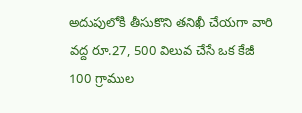అదుపులోకి తీసుకొని తనిఖీ చేయగా వారి వద్ద రూ.27, 500 విలువ చేసే ఒక కేజీ 100 గ్రాముల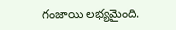గంజాయి లభ్యమైంది.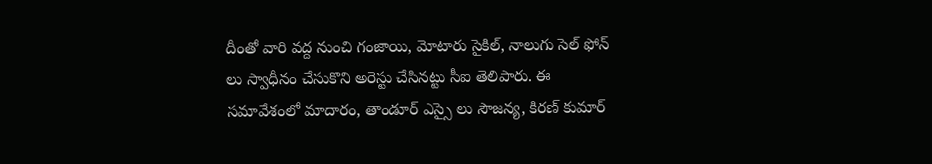దీంతో వారి వద్ద నుంచి గంజాయి, మోటారు సైకిల్, నాలుగు సెల్ ఫోన్ లు స్వాధీనం చేసుకొని అరెస్టు చేసినట్టు సీఐ తెలిపారు. ఈ సమావేశంలో మాదారం, తాండూర్ ఎస్సై లు సౌజన్య, కిరణ్ కుమార్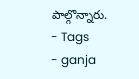పాల్గొన్నారు.
- Tags
- ganja